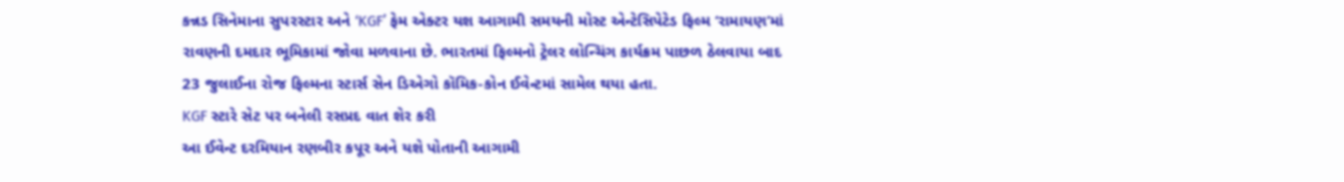કન્નડ સિનેમાના સુપરસ્ટાર અને ‘KGF’ ફેમ એક્ટર યશ આગામી સમયની મોસ્ટ એન્ટેસિપેટેડ ફિલ્મ ‘રામાયણ’માં રાવણની દમદાર ભૂમિકામાં જોવા મળવાના છે. ભારતમાં ફિલ્મનો ટ્રેલર લોન્ચિંગ કાર્યક્રમ પાછળ ઠેલવાયા બાદ 23 જુલાઈના રોજ ફિલ્મના સ્ટાર્સ સેન ડિએગો કૉમિક-કોન ઈવેન્ટમાં સામેલ થયા હતા.
KGF સ્ટારે સેટ પર બનેલી રસપ્રદ વાત શેર કરી
આ ઈવેન્ટ દરમિયાન રણબીર કપૂર અને યશે પોતાની આગામી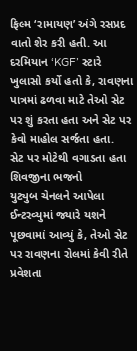ફિલ્મ ‘રામાયણ’ અંગે રસપ્રદ વાતો શેર કરી હતી. આ દરમિયાન ‘KGF’ સ્ટારે ખુલાસો કર્યો હતો કે, રાવણના પાત્રમાં ઢળવા માટે તેઓ સેટ પર શું કરતા હતા અને સેટ પર કેવો માહોલ સર્જતા હતા.
સેટ પર મોટેથી વગાડતા હતા શિવજીના ભજનો
યુટ્યુબ ચેનલને આપેલા ઈન્ટરવ્યુમાં જ્યારે યશને પૂછવામાં આવ્યું કે, તેઓ સેટ પર રાવણના રોલમાં કેવી રીતે પ્રવેશતા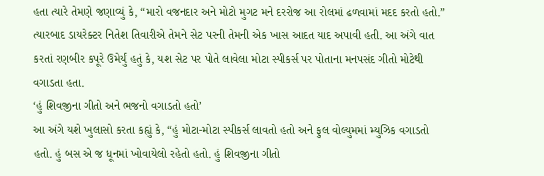હતા ત્યારે તેમણે જણાવ્યું કે, “મારો વજનદાર અને મોટો મુગટ મને દરરોજ આ રોલમાં ઢળવામાં મદદ કરતો હતો.” ત્યારબાદ ડાયરેક્ટર નિતેશ તિવારીએ તેમને સેટ પરની તેમની એક ખાસ આદત યાદ અપાવી હતી. આ અંગે વાત કરતાં રણબીર કપૂરે ઉમેર્યું હતું કે, યશ સેટ પર પોતે લાવેલા મોટા સ્પીકર્સ પર પોતાના મનપસંદ ગીતો મોટેથી વગાડતા હતા.
‘હું શિવજીના ગીતો અને ભજનો વગાડતો હતો’
આ અંગે યશે ખુલાસો કરતા કહ્યું કે, “હું મોટા-મોટા સ્પીકર્સ લાવતો હતો અને ફુલ વોલ્યુમમાં મ્યુઝિક વગાડતો હતો. હું બસ એ જ ધૂનમાં ખોવાયેલો રહેતો હતો. હું શિવજીના ગીતો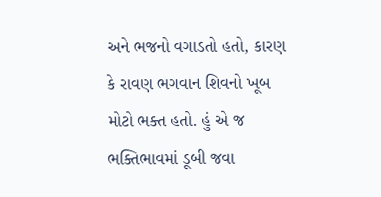અને ભજનો વગાડતો હતો, કારણ કે રાવણ ભગવાન શિવનો ખૂબ મોટો ભક્ત હતો. હું એ જ ભક્તિભાવમાં ડૂબી જવા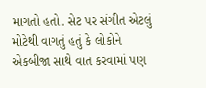માગતો હતો. સેટ પર સંગીત એટલું મોટેથી વાગતું હતું કે લોકોને એકબીજા સાથે વાત કરવામાં પણ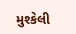મુશ્કેલી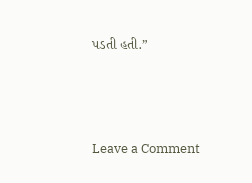પડતી હતી.”




Leave a Comment